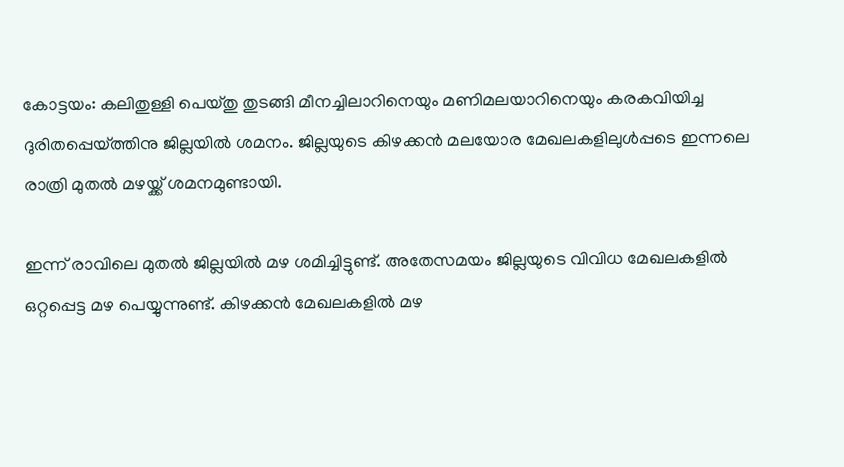കോട്ടയം: കലിതുള്ളി പെയ്തു തുടങ്ങി മീനച്ചിലാറിനെയും മണിമലയാറിനെയും കരകവിയിച്ച ദുരിതപ്പെയ്ത്തിനു ജില്ലയിൽ ശമനം. ജില്ലയുടെ കിഴക്കൻ മലയോര മേഖലകളിലുൾപ്പടെ ഇന്നലെ രാത്രി മുതൽ മഴയ്ക്ക് ശമനമുണ്ടായി.

ഇന്ന് രാവിലെ മുതൽ ജില്ലയിൽ മഴ ശമിച്ചിട്ടുണ്ട്. അതേസമയം ജില്ലയുടെ വിവിധ മേഖലകളിൽ ഒറ്റപ്പെട്ട മഴ പെയ്യുന്നുണ്ട്. കിഴക്കൻ മേഖലകളിൽ മഴ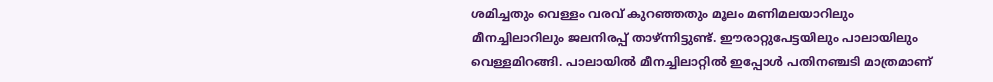ശമിച്ചതും വെള്ളം വരവ് കുറഞ്ഞതും മൂലം മണിമലയാറിലും മീനച്ചിലാറിലും ജലനിരപ്പ് താഴ്ന്നിട്ടുണ്ട്. ഈരാറ്റുപേട്ടയിലും പാലായിലും വെള്ളമിറങ്ങി. പാലായിൽ മീനച്ചിലാറ്റിൽ ഇപ്പോൾ പതിനഞ്ചടി മാത്രമാണ്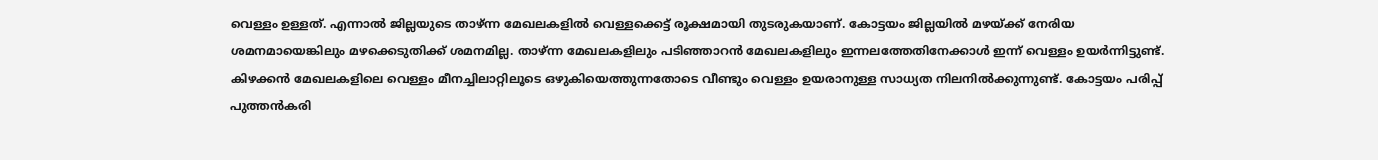വെള്ളം ഉള്ളത്. എന്നാൽ ജില്ലയുടെ താഴ്ന്ന മേഖലകളിൽ വെള്ളക്കെട്ട് രൂക്ഷമായി തുടരുകയാണ്. കോട്ടയം ജില്ലയിൽ മഴയ്ക്ക് നേരിയ ശമനമായെങ്കിലും മഴക്കെടുതിക്ക് ശമനമില്ല. താഴ്ന്ന മേഖലകളിലും പടിഞ്ഞാറൻ മേഖലകളിലും ഇന്നലത്തേതിനേക്കാൾ ഇന്ന് വെള്ളം ഉയർന്നിട്ടുണ്ട്. കിഴക്കൻ മേഖലകളിലെ വെള്ളം മീനച്ചിലാറ്റിലൂടെ ഒഴുകിയെത്തുന്നതോടെ വീണ്ടും വെള്ളം ഉയരാനുള്ള സാധ്യത നിലനിൽക്കുന്നുണ്ട്. കോട്ടയം പരിപ്പ് പുത്തൻകരി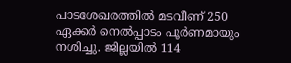പാടശേഖരത്തിൽ മടവീണ് 250 ഏക്കർ നെൽപ്പാടം പൂർണമായും നശിച്ചു. ജില്ലയിൽ 114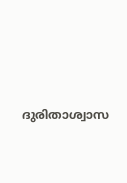ദുരിതാശ്വാസ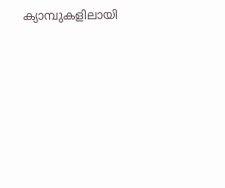ക്യാമ്പുകളിലായി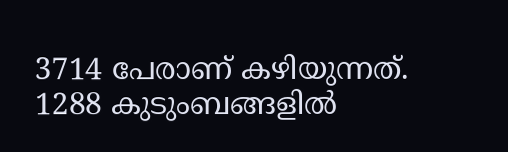3714 പേരാണ് കഴിയുന്നത്. 1288 കുടുംബങ്ങളിൽ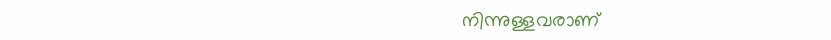നിന്നുള്ളവരാണ്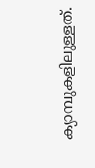ക്യാമ്പുകളിലുള്ളത്.